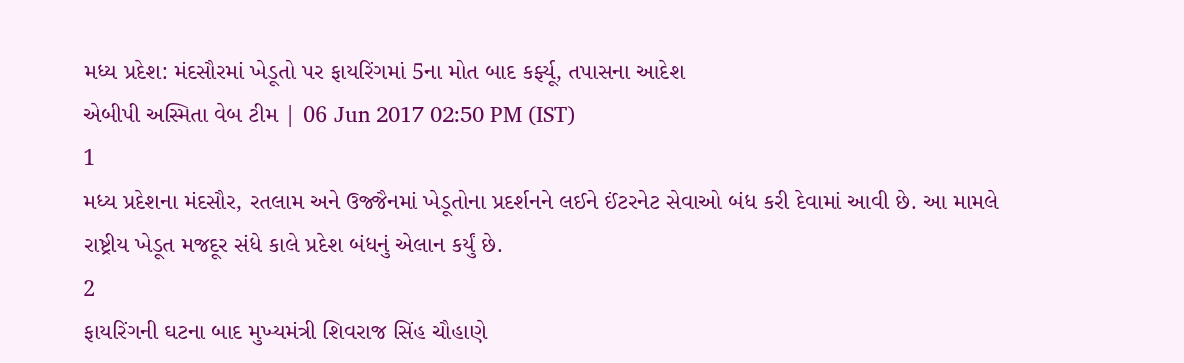મધ્ય પ્રદેશ: મંદસૌરમાં ખેડૂતો પર ફાયરિંગમાં 5ના મોત બાદ કર્ફ્યૂ, તપાસના આદેશ
એબીપી અસ્મિતા વેબ ટીમ | 06 Jun 2017 02:50 PM (IST)
1
મધ્ય પ્રદેશના મંદસૌર, રતલામ અને ઉજ્જૈનમાં ખેડૂતોના પ્રદર્શનને લઈને ઈંટરનેટ સેવાઓ બંધ કરી દેવામાં આવી છે. આ મામલે રાષ્ટ્રીય ખેડૂત મજદૂર સંધે કાલે પ્રદેશ બંધનું એલાન કર્યું છે.
2
ફાયરિંગની ઘટના બાદ મુખ્યમંત્રી શિવરાજ સિંહ ચૌહાણે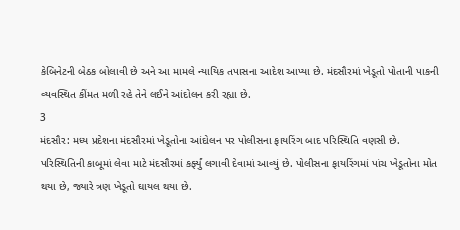કેબિનેટની બેઠક બોલાવી છે અને આ મામલે ન્યાયિક તપાસના આદેશ આપ્યા છે. મંદસૌરમાં ખેડૂતો પોતાની પાકની વ્યવસ્થિત કીંમત મળી રહે તેને લઈને આંદોલન કરી રહ્યા છે.
3
મંદસૌર: મધ્ય પ્રદેશના મંદસૌરમાં ખેડૂતોના આંદોલન પર પોલીસના ફાયરિંગ બાદ પરિસ્થિતિ વણસી છે. પરિસ્થિતિની કાબૂમાં લેવા માટે મંદસૌરમાં કર્ફ્યું લગાવી દેવામાં આવ્યું છે. પોલીસના ફાયરિંગમાં પાંચ ખેડૂતોના મોત થયા છે, જ્યારે ત્રણ ખેડૂતો ઘાયલ થયા છે.